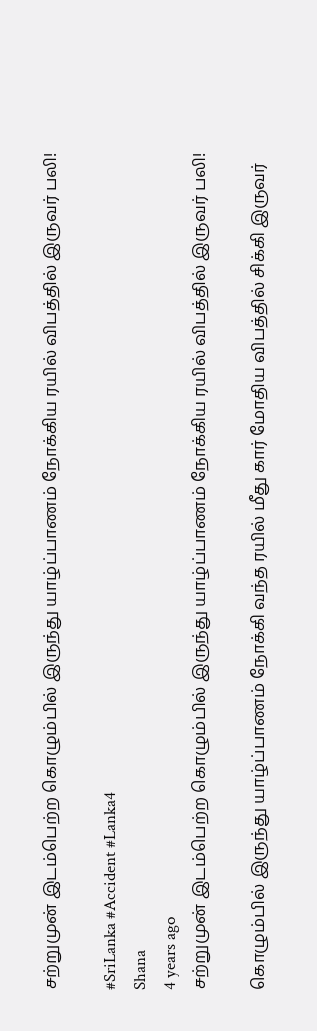சற்றுமுன் இடம்பெற்ற கொழும்பில் இருந்து யாழ்ப்பாணம் நோக்கிய ரயில் விபத்தில் இருவர் பலி!

#SriLanka #Accident #Lanka4
Shana
4 years ago
சற்றுமுன் இடம்பெற்ற கொழும்பில் இருந்து யாழ்ப்பாணம் நோக்கிய ரயில் விபத்தில் இருவர் பலி!

கொழும்பில் இருந்து யாழ்ப்பாணம் நோக்கி வந்த ரயில் மீது கார் மோதிய விபத்தில் சிக்கி இருவர்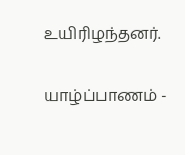உயிரிழந்தனர்.

யாழ்ப்பாணம் -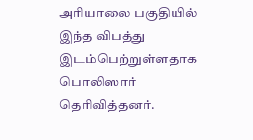அரியாலை பகுதியில் இந்த விபத்து இடம்பெற்றுள்ளதாக பொலிஸார் தெரிவித்தனர்.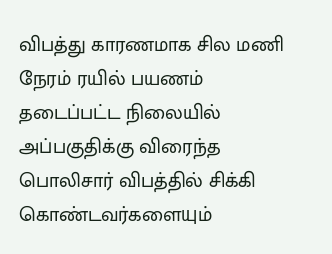விபத்து காரணமாக சில மணி நேரம் ரயில் பயணம் தடைப்பட்ட நிலையில் அப்பகுதிக்கு விரைந்த பொலிசார் விபத்தில் சிக்கி கொண்டவர்களையும்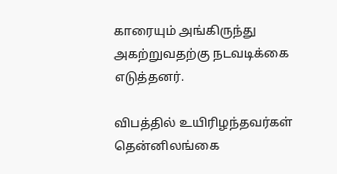காரையும் அங்கிருந்து அகற்றுவதற்கு நடவடிக்கை எடுத்தனர்.

விபத்தில் உயிரிழந்தவர்கள் தென்னிலங்கை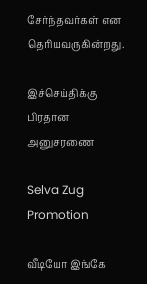சேர்ந்தவர்கள் என தெரியவருகின்றது.

இச்செய்திக்கு பிரதான அனுசரணை

Selva Zug Promotion

வீடியோ இங்கே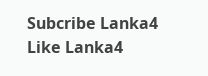Subcribe Lanka4
Like Lanka4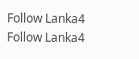Follow Lanka4
Follow Lanka4